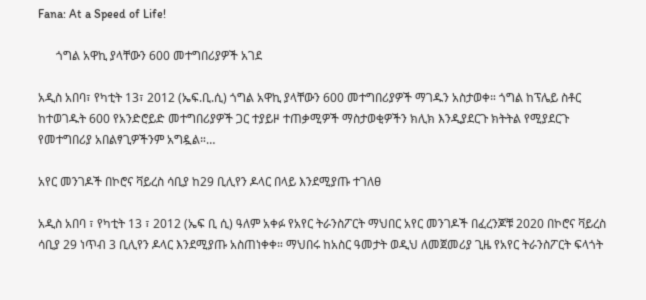Fana: At a Speed of Life!

      ጎግል አዋኪ ያላቸውን 600 መተግበሪያዎች አገደ

አዲስ አበባ፣ የካቲት 13፣ 2012 (ኤፍ.ቢ.ሲ) ጎግል አዋኪ ያላቸውን 600 መተግበሪያዎች ማገዱን አስታወቀ። ጎግል ከፕሌይ ስቶር ከተወገዱት 600 የአንድሮይድ መተግበሪያዎች ጋር ተያይዞ ተጠቃሚዎች ማስታወቂዎችን ክሊክ እንዲያደርጉ ክትትል የሚያደርጉ የመተግበሪያ አበልፃጊዎችንም አግዷል።…

አየር መንገዶች በኮሮና ቫይረስ ሳቢያ ከ29 ቢሊየን ዶላር በላይ እንደሚያጡ ተገለፀ

አዲስ አበባ ፣ የካቲት 13 ፣ 2012 (ኤፍ ቢ ሲ) ዓለም አቀፉ የአየር ትራንስፖርት ማህበር አየር መንገዶች በፈረንጆቹ 2020 በኮሮና ቫይረስ ሳቢያ 29 ነጥብ 3 ቢሊየን ዶላር እንደሚያጡ አስጠነቀቀ። ማህበሩ ከአስር ዓመታት ወዲህ ለመጀመሪያ ጊዜ የአየር ትራንስፖርት ፍላጎት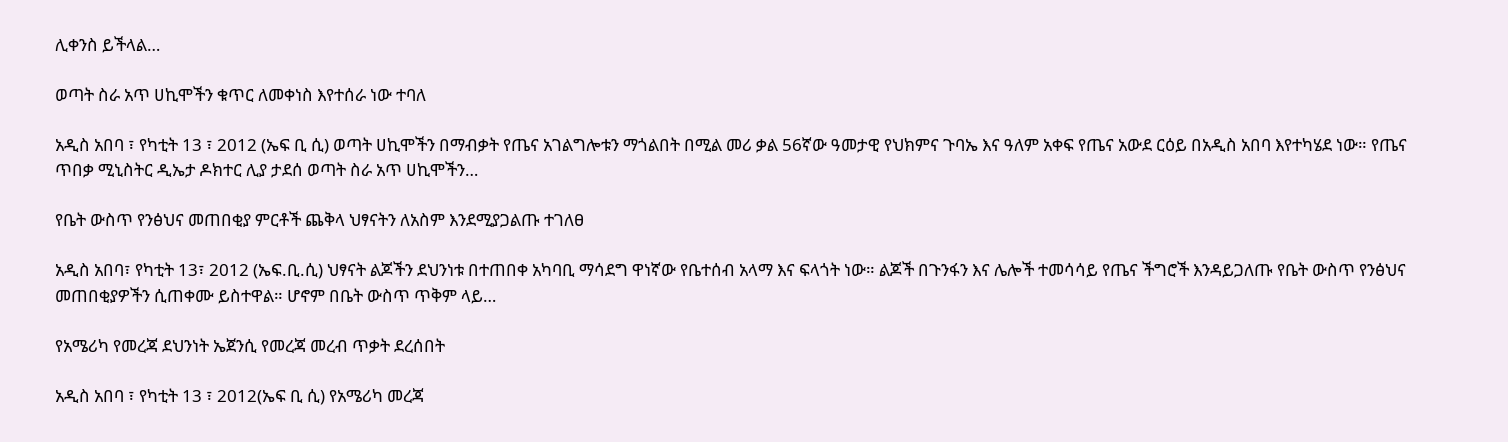ሊቀንስ ይችላል…

ወጣት ስራ አጥ ሀኪሞችን ቁጥር ለመቀነስ እየተሰራ ነው ተባለ

አዲስ አበባ ፣ የካቲት 13 ፣ 2012 (ኤፍ ቢ ሲ) ወጣት ሀኪሞችን በማብቃት የጤና አገልግሎቱን ማጎልበት በሚል መሪ ቃል 56ኛው ዓመታዊ የህክምና ጉባኤ እና ዓለም አቀፍ የጤና አውደ ርዕይ በአዲስ አበባ እየተካሄደ ነው። የጤና ጥበቃ ሚኒስትር ዲኤታ ዶክተር ሊያ ታደሰ ወጣት ስራ አጥ ሀኪሞችን…

የቤት ውስጥ የንፅህና መጠበቂያ ምርቶች ጨቅላ ህፃናትን ለአስም እንደሚያጋልጡ ተገለፀ

አዲስ አበባ፣ የካቲት 13፣ 2012 (ኤፍ.ቢ.ሲ) ህፃናት ልጆችን ደህንነቱ በተጠበቀ አካባቢ ማሳደግ ዋነኛው የቤተሰብ አላማ እና ፍላጎት ነው። ልጆች በጉንፋን እና ሌሎች ተመሳሳይ የጤና ችግሮች እንዳይጋለጡ የቤት ውስጥ የንፅህና መጠበቂያዎችን ሲጠቀሙ ይስተዋል። ሆኖም በቤት ውስጥ ጥቅም ላይ…

የአሜሪካ የመረጃ ደህንነት ኤጀንሲ የመረጃ መረብ ጥቃት ደረሰበት

አዲስ አበባ ፣ የካቲት 13 ፣ 2012(ኤፍ ቢ ሲ) የአሜሪካ መረጃ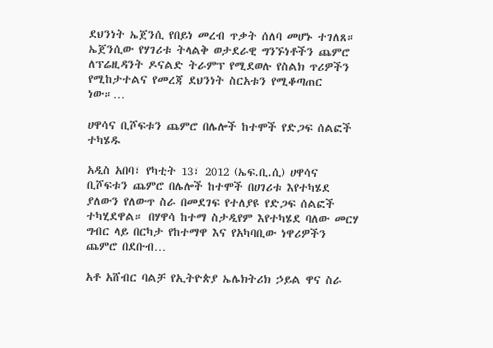ደህንነት ኤጀንሲ የበይነ መረብ ጥቃት ሰለባ መሆኑ ተገለጸ። ኤጀንሲው የሃገሪቱ ትላልቅ ወታደራዊ ግንኙነቶችን ጨምሮ ለፕሬዚዳንት ዶናልድ ትራምፕ የሚደወሉ የስልክ ጥሪዎችን የሚከታተልና የመረጃ ደህንነት ስርአቱን የሚቆጣጠር ነው።…

ሀዋሳና ቢሾፍቱን ጨምሮ በሌሎች ከተሞች የድጋፍ ሰልፎች ተካሄዱ

አዲስ አበባ፣ የካቲት 13፣ 2012 (ኤፍ.ቢ.ሲ) ሀዋሳና ቢሾፍቱን ጨምሮ በሌሎች ከተሞች በሀገሪቱ እየተካሄደ ያለውን የለውጥ ስራ በመደገፍ የተለያዩ የድጋፍ ሰልፎች ተካሂደዋል። በሃዋሳ ከተማ ስታዲየም እየተካሄደ ባለው መርሃ ግብር ላይ በርካታ የከተማዋ እና የአካባቢው ነዋሪዎችን ጨምሮ በደቡብ…

አቶ አሸብር ባልቻ የኢትዮጵያ ኤሌክትሪክ ኃይል ዋና ስራ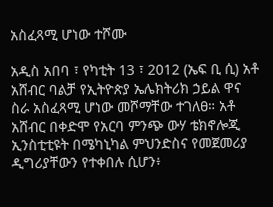አስፈጻሚ ሆነው ተሾሙ

አዲስ አበባ ፣ የካቲት 13 ፣ 2012 (ኤፍ ቢ ሲ) አቶ አሸብር ባልቻ የኢትዮጵያ ኤሌክትሪክ ኃይል ዋና ስራ አስፈጻሚ ሆነው መሾማቸው ተገለፀ። አቶ አሸብር በቀድሞ የአርባ ምንጭ ውሃ ቴክኖሎጂ ኢንስቲቲዩት በሜካኒካል ምህንድስና የመጀመሪያ ዲግሪያቸውን የተቀበሉ ሲሆን፥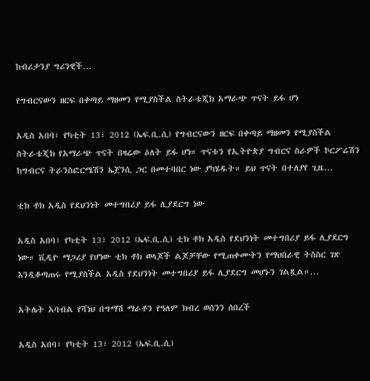ከብሪታንያ ግሪንዊች…

የግብርናውን ዘርፍ በቀጣይ ማዘመን የሚያስችል ስትራቴጂክ አማራጭ ጥናት ይፋ ሆነ

አዲስ አበባ፣ የካቲት 13፣ 2012 (ኤፍ.ቢ.ሲ) የግብርናውን ዘርፍ በቀጣይ ማዘመን የሚያስችል ስትራቴጂክ የአማራጭ ጥናት በዛሬው ዕለት ይፋ ሆነ። ጥናቱን የኢትዮጵያ ግብርና ስራዎች ኮርፖሬሽን ከግብርና ትራንስፎርሜሽን ኤጀንሲ ጋር በመተባበር ነው ያካሄዱት። ይህ ጥናት በተለያየ ጊዜ…

ቲክ ቶክ አዲስ የደህንነት መተግበሪያ ይፋ ሊያደርግ ነው

አዲስ አበባ፣ የካቲት 13፣ 2012 (ኤፍ.ቢ.ሲ) ቲክ ቶክ አዲስ የደህንነት መተግበሪያ ይፋ ሊያደርግ ነው። ቪዲዮ ማጋሪያ የሆነው ቲክ ቶክ ወላጆች ልጆቻቸው የሚጠቀሙትን የማህበራዊ ትስስር ገጽ እንዲቆጣጠሩ የሚያስችል አዲስ የደህንነት መተግበሪያ ይፋ ሊያደርግ መሆኑን ገልጿል።…

አትሌት አባብል የሻነህ በግማሽ ማራቶን የዓለም ክብረ ወሰንን ሰበረች

አዲስ አበባ፣ የካቲት 13፣ 2012 (ኤፍ.ቢ.ሲ)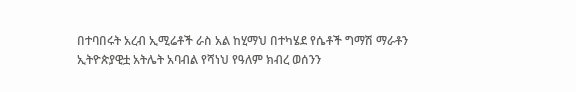በተባበሩት አረብ ኢሚሬቶች ራስ አል ከሂማህ በተካሄደ የሴቶች ግማሽ ማራቶን ኢትዮጵያዊቷ አትሌት አባብል የሻነህ የዓለም ክብረ ወሰንን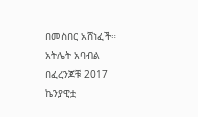በመስበር አሸነፈች። አትሌት አባብል በፈረንጆቹ 2017 ኬንያዊቷ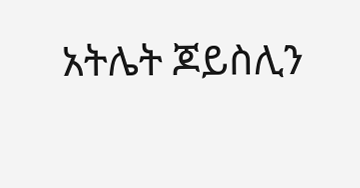አትሌት ጆይስሊን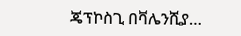ጄፕኮስጊ በቫሌንሺያ…